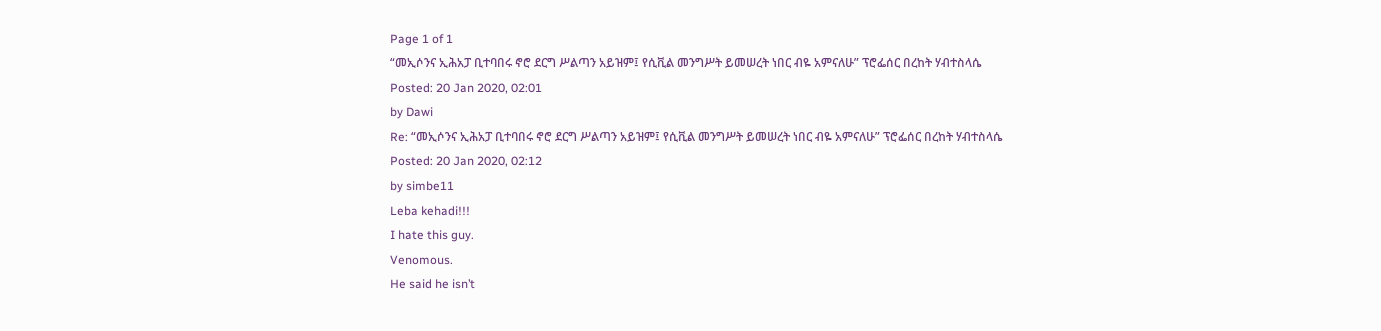Page 1 of 1
“መኢሶንና ኢሕአፓ ቢተባበሩ ኖሮ ደርግ ሥልጣን አይዝም፤ የሲቪል መንግሥት ይመሠረት ነበር ብዬ አምናለሁ” ፕሮፌሰር በረከት ሃብተስላሴ
Posted: 20 Jan 2020, 02:01
by Dawi
Re: “መኢሶንና ኢሕአፓ ቢተባበሩ ኖሮ ደርግ ሥልጣን አይዝም፤ የሲቪል መንግሥት ይመሠረት ነበር ብዬ አምናለሁ” ፕሮፌሰር በረከት ሃብተስላሴ
Posted: 20 Jan 2020, 02:12
by simbe11
Leba kehadi!!!
I hate this guy.
Venomous.
He said he isn’t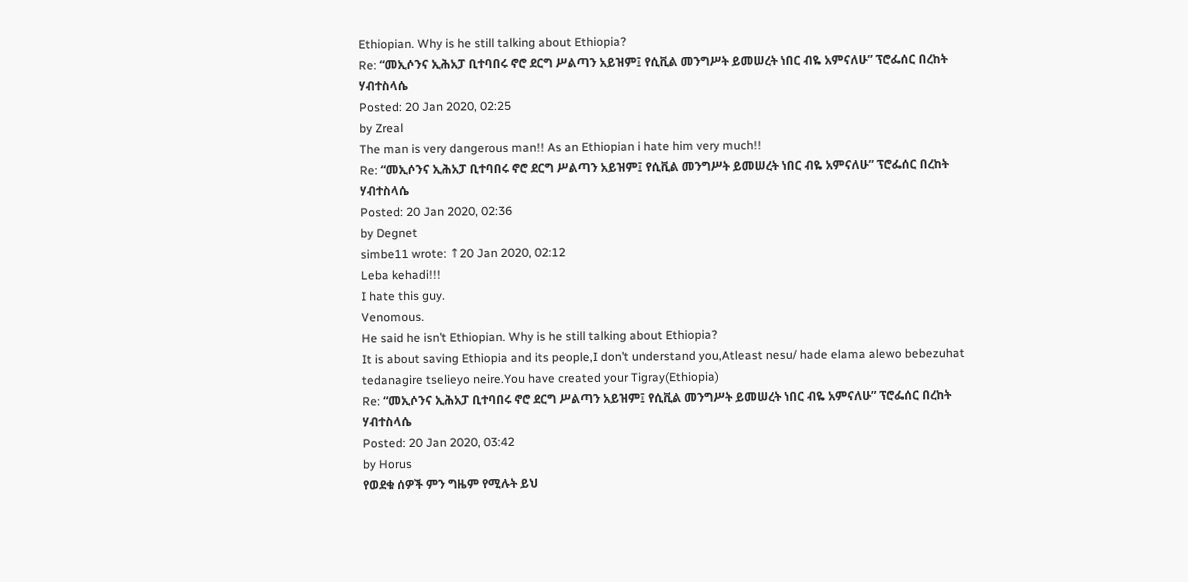Ethiopian. Why is he still talking about Ethiopia?
Re: “መኢሶንና ኢሕአፓ ቢተባበሩ ኖሮ ደርግ ሥልጣን አይዝም፤ የሲቪል መንግሥት ይመሠረት ነበር ብዬ አምናለሁ” ፕሮፌሰር በረከት ሃብተስላሴ
Posted: 20 Jan 2020, 02:25
by Zreal
The man is very dangerous man!! As an Ethiopian i hate him very much!!
Re: “መኢሶንና ኢሕአፓ ቢተባበሩ ኖሮ ደርግ ሥልጣን አይዝም፤ የሲቪል መንግሥት ይመሠረት ነበር ብዬ አምናለሁ” ፕሮፌሰር በረከት ሃብተስላሴ
Posted: 20 Jan 2020, 02:36
by Degnet
simbe11 wrote: ↑20 Jan 2020, 02:12
Leba kehadi!!!
I hate this guy.
Venomous.
He said he isn’t Ethiopian. Why is he still talking about Ethiopia?
It is about saving Ethiopia and its people,I don’t understand you,Atleast nesu/ hade elama alewo bebezuhat tedanagire tselieyo neire.You have created your Tigray(Ethiopia)
Re: “መኢሶንና ኢሕአፓ ቢተባበሩ ኖሮ ደርግ ሥልጣን አይዝም፤ የሲቪል መንግሥት ይመሠረት ነበር ብዬ አምናለሁ” ፕሮፌሰር በረከት ሃብተስላሴ
Posted: 20 Jan 2020, 03:42
by Horus
የወደቁ ሰዎች ምን ግዜም የሚሉት ይህ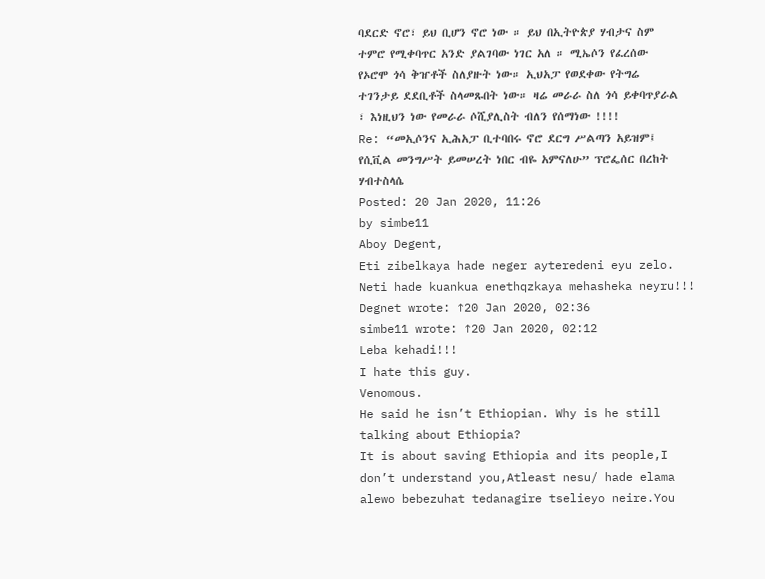ባደርድ ኖሮ፣ ይህ ቢሆን ኖሮ ነው ። ይህ በኢትዮጵያ ሃብታና ስም ተምሮ የሚቀባጥር አንድ ያልገባው ነገር አለ ። ሚኤሶን የፈረሰው የኦሮሞ ጎሳ ቅዠቶች ስለያዙት ነው። ኢህአፓ የወደቀው የትግሬ ተገንታይ ደደቢቶች ስላመጹበት ነው። ዛሬ መራራ ስለ ጎሳ ይቀባጥያራል ፣ እነዚህን ነው የመራራ ሶሺያሊስት ብለን የሰማነው !!!!
Re: “መኢሶንና ኢሕአፓ ቢተባበሩ ኖሮ ደርግ ሥልጣን አይዝም፤ የሲቪል መንግሥት ይመሠረት ነበር ብዬ አምናለሁ” ፕሮፌሰር በረከት ሃብተስላሴ
Posted: 20 Jan 2020, 11:26
by simbe11
Aboy Degent,
Eti zibelkaya hade neger ayteredeni eyu zelo. Neti hade kuankua enethqzkaya mehasheka neyru!!!
Degnet wrote: ↑20 Jan 2020, 02:36
simbe11 wrote: ↑20 Jan 2020, 02:12
Leba kehadi!!!
I hate this guy.
Venomous.
He said he isn’t Ethiopian. Why is he still talking about Ethiopia?
It is about saving Ethiopia and its people,I don’t understand you,Atleast nesu/ hade elama alewo bebezuhat tedanagire tselieyo neire.You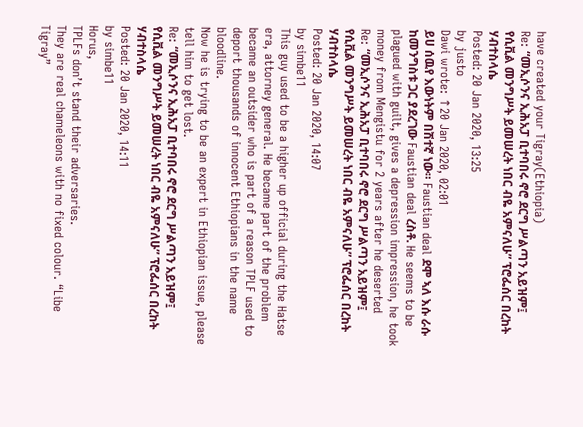have created your Tigray(Ethiopia)
Re: “መኢሶንና ኢሕአፓ ቢተባበሩ ኖሮ ደርግ ሥልጣን አይዝም፤ የሲቪል መንግሥት ይመሠረት ነበር ብዬ አምናለሁ” ፕሮፌሰር በረከት ሃብተስላሴ
Posted: 20 Jan 2020, 13:25
by justo
Dawi wrote: ↑20 Jan 2020, 02:01
ይሀ ሰዉየ እውነትም በሽተኛ ነው። Faustian deal ደሞ ኣለ እሱ ራሱ ከመንግስቱ ጋር ያደረገው Faustian deal ረስቶ. He seems to be plagued with guilt, gives a depression impression, he took money from Mengistu for 2 years after he deserted
Re: “መኢሶንና ኢሕአፓ ቢተባበሩ ኖሮ ደርግ ሥልጣን አይዝም፤ የሲቪል መንግሥት ይመሠረት ነበር ብዬ አምናለሁ” ፕሮፌሰር በረከት ሃብተስላሴ
Posted: 20 Jan 2020, 14:07
by simbe11
This guy used to be a higher up official during the Hatse era, attorney general. He became part of the problem became an outsider who is part of a reason TPLF used to deport thousands of innocent Ethiopians in the name bloodline.
Now he is trying to be an expert in Ethiopian issue, please tell him to get lost.
Re: “መኢሶንና ኢሕአፓ ቢተባበሩ ኖሮ ደርግ ሥልጣን አይዝም፤ የሲቪል መንግሥት ይመሠረት ነበር ብዬ አምናለሁ” ፕሮፌሰር በረከት ሃብተስላሴ
Posted: 20 Jan 2020, 14:11
by simbe11
Horus,
TPLFs don’t stand their adversaries.
They are real chameleons with no fixed colour. “Libe Tigray”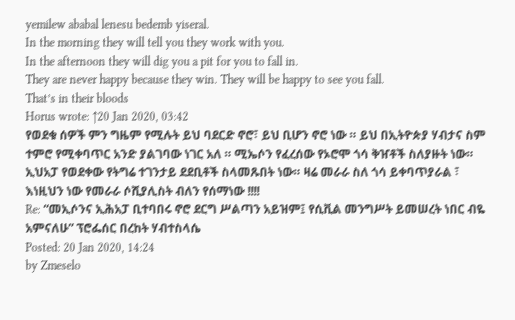yemilew ababal lenesu bedemb yiseral.
In the morning they will tell you they work with you.
In the afternoon they will dig you a pit for you to fall in.
They are never happy because they win. They will be happy to see you fall.
That’s in their bloods
Horus wrote: ↑20 Jan 2020, 03:42
የወደቁ ሰዎች ምን ግዜም የሚሉት ይህ ባደርድ ኖሮ፣ ይህ ቢሆን ኖሮ ነው ። ይህ በኢትዮጵያ ሃብታና ስም ተምሮ የሚቀባጥር አንድ ያልገባው ነገር አለ ። ሚኤሶን የፈረሰው የኦሮሞ ጎሳ ቅዠቶች ስለያዙት ነው። ኢህአፓ የወደቀው የትግሬ ተገንታይ ደደቢቶች ስላመጹበት ነው። ዛሬ መራራ ስለ ጎሳ ይቀባጥያራል ፣ እነዚህን ነው የመራራ ሶሺያሊስት ብለን የሰማነው !!!!
Re: “መኢሶንና ኢሕአፓ ቢተባበሩ ኖሮ ደርግ ሥልጣን አይዝም፤ የሲቪል መንግሥት ይመሠረት ነበር ብዬ አምናለሁ” ፕሮፌሰር በረከት ሃብተስላሴ
Posted: 20 Jan 2020, 14:24
by Zmeselo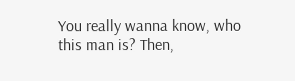You really wanna know, who this man is? Then,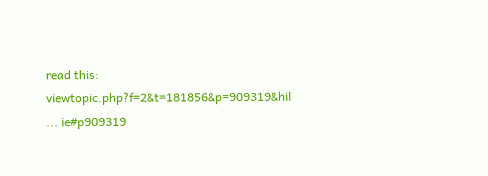read this:
viewtopic.php?f=2&t=181856&p=909319&hil ... ie#p909319